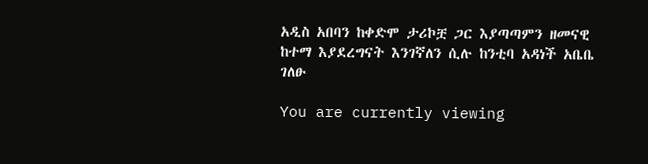አዲስ አበባን ከቀድሞ ታሪኮቿ ጋር እያጣጣምን ዘመናዊ ከተማ እያደረግናት እንገኛለን ሲሉ ከንቲባ አዳነች አቤቤ ገለፁ

You are currently viewing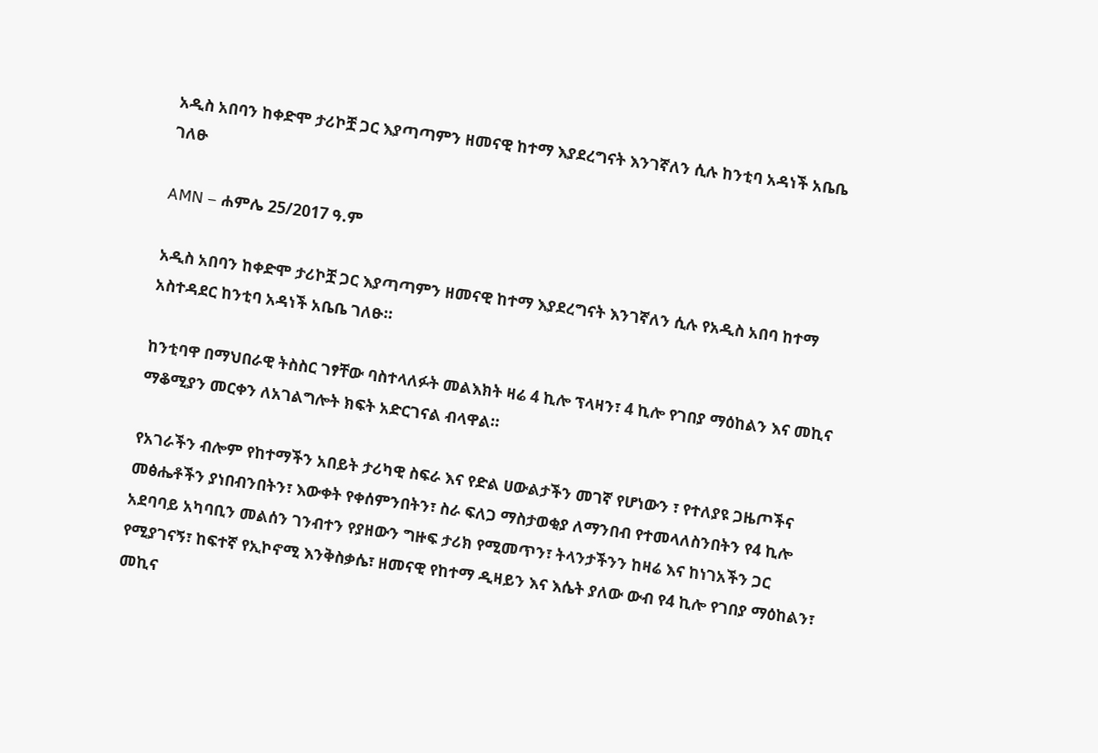አዲስ አበባን ከቀድሞ ታሪኮቿ ጋር እያጣጣምን ዘመናዊ ከተማ እያደረግናት እንገኛለን ሲሉ ከንቲባ አዳነች አቤቤ ገለፁ

AMN – ሐምሌ 25/2017 ዓ.ም

አዲስ አበባን ከቀድሞ ታሪኮቿ ጋር እያጣጣምን ዘመናዊ ከተማ እያደረግናት እንገኛለን ሲሉ የአዲስ አበባ ከተማ አስተዳደር ከንቲባ አዳነች አቤቤ ገለፁ።

ከንቲባዋ በማህበራዊ ትስስር ገፃቸው ባስተላለፉት መልእክት ዛሬ 4 ኪሎ ፕላዛን፣ 4 ኪሎ የገበያ ማዕከልን እና መኪና ማቆሚያን መርቀን ለአገልግሎት ክፍት አድርገናል ብላዋል።

የአገራችን ብሎም የከተማችን አበይት ታሪካዊ ስፍራ እና የድል ሀውልታችን መገኛ የሆነውን ፣ የተለያዩ ጋዜጦችና መፅሔቶችን ያነበብንበትን፣ እውቀት የቀሰምንበትን፣ ስራ ፍለጋ ማስታወቂያ ለማንበብ የተመላለስንበትን የ4 ኪሎ አደባባይ አካባቢን መልሰን ገንብተን የያዘውን ግዙፍ ታሪክ የሚመጥን፣ ትላንታችንን ከዛሬ እና ከነገአችን ጋር የሚያገናኝ፣ ከፍተኛ የኢኮኖሚ እንቅስቃሴ፣ ዘመናዊ የከተማ ዲዛይን እና እሴት ያለው ውብ የ4 ኪሎ የገበያ ማዕከልን፣ መኪና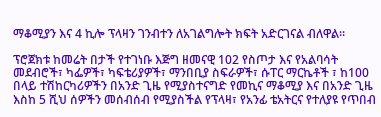ማቆሚያን እና 4 ኪሎ ፕላዛን ገንብተን ለአገልግሎት ክፍት አድርገናል ብለዋል።

ፕሮጀክቱ ከመሬት በታች የተገነቡ እጅግ ዘመናዊ 102 የስጦታ እና የአልባሳት መደብሮች፣ ካፌዎች፣ ካፍቴሪያዎች፣ ማንበቢያ ስፍራዎች፣ ሱፐር ማርኬቶች ፣ ከ100 በላይ ተሽከርካሪዎችን በአንድ ጊዜ የሚያስተናግድ የመኪና ማቆሚያ እና በአንድ ጊዜ እስከ 5 ሺህ ሰዎችን መሰብሰብ የሚያስችል የፕላዛ፣ የአንፊ ቴአትርና የተለያዩ የጥበብ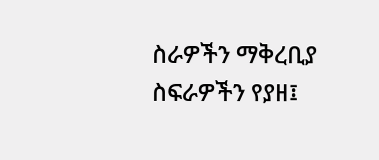ስራዎችን ማቅረቢያ ስፍራዎችን የያዘ፤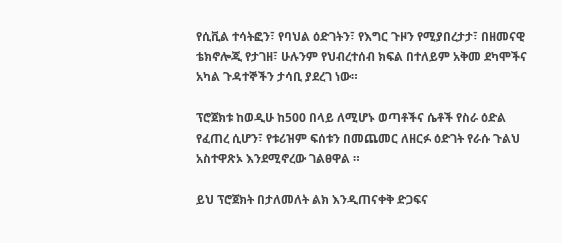የሲቪል ተሳትፎን፣ የባህል ዕድገትን፣ የእግር ጉዞን የሚያበረታታ፣ በዘመናዊ ቴክኖሎጂ የታገዘ፣ ሁሉንም የህብረተሰብ ክፍል በተለይም አቅመ ደካሞችና አካል ጉዳተኞችን ታሳቢ ያደረገ ነው።

ፕሮጀክቱ ከወዲሁ ከ500 በላይ ለሚሆኑ ወጣቶችና ሴቶች የስራ ዕድል የፈጠረ ሲሆን፣ የቱሪዝም ፍሰቱን በመጨመር ለዘርፉ ዕድገት የራሱ ጉልህ አስተዋጽኦ እንደሚኖረው ገልፀዋል ።

ይህ ፕሮጀክት በታለመለት ልክ እንዲጠናቀቅ ድጋፍና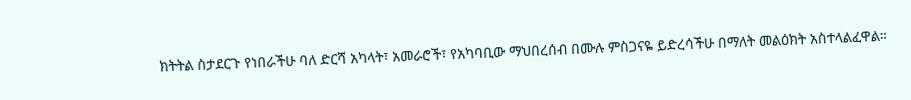ክትትል ስታደርጉ የነበራችሁ ባለ ድርሻ አካላት፣ አመራሮች፣ የአካባቢው ማህበረሰብ በሙሉ ምስጋናዬ ይድረሳችሁ በማለት መልዕክት አስተላልፈዋል።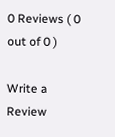0 Reviews ( 0 out of 0 )

Write a Review